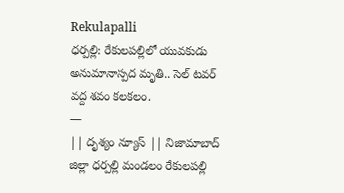Rekulapalli
ధర్పల్లి: రేకులపల్లిలో యువకుడు అనుమానాస్పద మృతి.. సెల్ టవర్ వద్ద శవం కలకలం.
—
|| దృశ్యం న్యూస్ || నిజామాబాద్ జిల్లా ధర్పల్లి మండలం రేకులపల్లి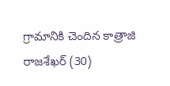గ్రామానికి చెందిన కాత్రాజి రాజశేఖర్ (30)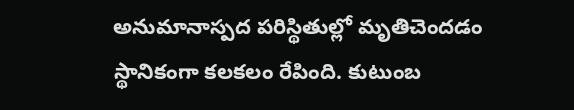అనుమానాస్పద పరిస్థితుల్లో మృతిచెందడం స్థానికంగా కలకలం రేపింది. కుటుంబ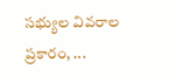సభ్యుల వివరాల ప్రకారం, ...